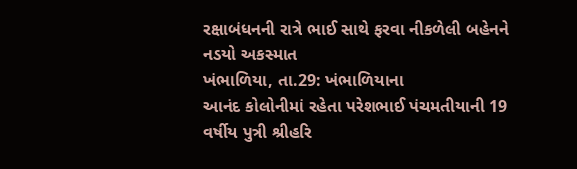રક્ષાબંધનની રાત્રે ભાઈ સાથે ફરવા નીકળેલી બહેનને નડયો અકસ્માત
ખંભાળિયા, તા.29: ખંભાળિયાના
આનંદ કોલોનીમાં રહેતા પરેશભાઈ પંચમતીયાની 19 વર્ષીય પુત્રી શ્રીહરિ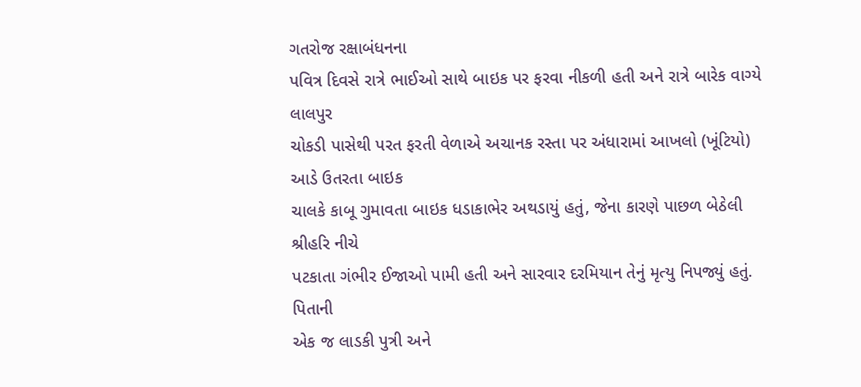ગતરોજ રક્ષાબંધનના
પવિત્ર દિવસે રાત્રે ભાઈઓ સાથે બાઇક પર ફરવા નીકળી હતી અને રાત્રે બારેક વાગ્યે લાલપુર
ચોકડી પાસેથી પરત ફરતી વેળાએ અચાનક રસ્તા પર અંધારામાં આખલો (ખૂંટિયો) આડે ઉતરતા બાઇક
ચાલકે કાબૂ ગુમાવતા બાઇક ધડાકાભેર અથડાયું હતું, જેના કારણે પાછળ બેઠેલી શ્રીહરિ નીચે
પટકાતા ગંભીર ઈજાઓ પામી હતી અને સારવાર દરમિયાન તેનું મૃત્યુ નિપજ્યું હતું. પિતાની
એક જ લાડકી પુત્રી અને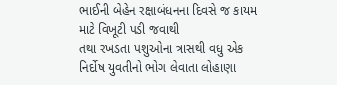ભાઈની બેહેન રક્ષાબંધનના દિવસે જ કાયમ માટે વિખૂટી પડી જવાથી
તથા રખડતા પશુઓના ત્રાસથી વધુ એક નિર્દોષ યુવતીનો ભોગ લેવાતા લોહાણા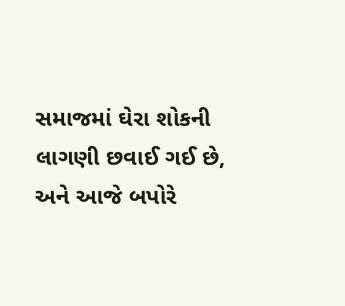સમાજમાં ઘેરા શોકની
લાગણી છવાઈ ગઈ છે, અને આજે બપોરે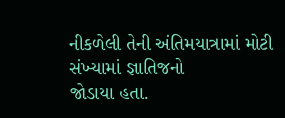નીકળેલી તેની અંતિમયાત્રામાં મોટી સંખ્યામાં જ્ઞાતિજનો
જોડાયા હતા.